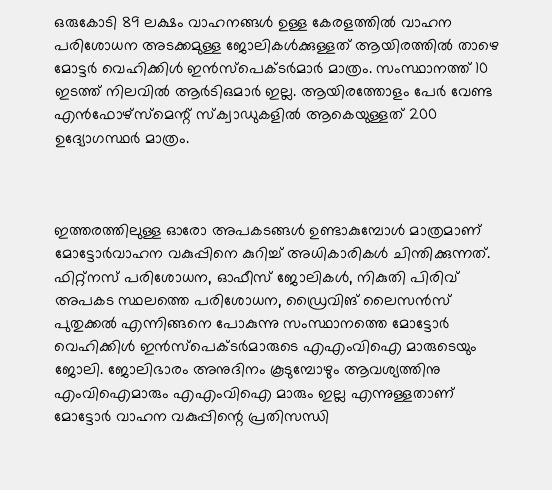ഒരുകോടി 89 ലക്ഷം വാഹനങ്ങൾ ഉള്ള കേരളത്തിൽ വാഹന പരിശോധന അടക്കമുള്ള ജോലികൾക്കുള്ളത് ആയിരത്തിൽ താഴെ മോട്ടർ വെഹിക്കിൾ ഇൻസ്പെക്ടർമാർ മാത്രം. സംസ്ഥാനത്ത് 10 ഇടത്ത് നിലവിൽ ആർടിഒമാർ ഇല്ല. ആയിരത്തോളം പേർ വേണ്ട എൻഫോഴ്സ്മെന്റ് സ്ക്വാഡുകളിൽ ആകെയുള്ളത് 200 ഉദ്യോഗസ്ഥർ മാത്രം.



ഇത്തരത്തിലുള്ള ഓരോ അപകടങ്ങൾ ഉണ്ടാകുമ്പോൾ മാത്രമാണ് മോട്ടോർവാഹന വകുപ്പിനെ കുറിച്ച് അധികാരികൾ ചിന്തിക്കുന്നത്. ഫിറ്റ്നസ് പരിശോധന, ഓഫീസ് ജോലികൾ, നികുതി പിരിവ് അപകട സ്ഥലത്തെ പരിശോധന, ഡ്രൈവിങ് ലൈസൻസ് പുതുക്കൽ എന്നിങ്ങനെ പോകുന്നു സംസ്ഥാനത്തെ മോട്ടോർ വെഹിക്കിൾ ഇൻസ്പെക്ടർമാരുടെ എഎംവിഐ മാരുടെയും ജോലി. ജോലിഭാരം അനുദിനം കൂടുമ്പോഴും ആവശ്യത്തിനു എംവിഐമാരും എഎംവിഐ മാരും ഇല്ല എന്നുള്ളതാണ് മോട്ടോർ വാഹന വകുപ്പിന്റെ പ്രതിസന്ധി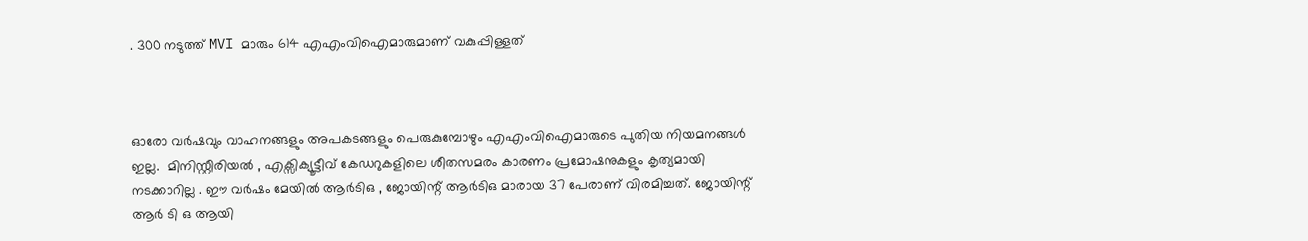. 300 നടുത്ത് MVI മാരും 614 എഎംവിഐമാരുമാണ് വകുപ്പിള്ളത്



ഓരോ വർഷവും വാഹനങ്ങളും അപകടങ്ങളും പെരുകുമ്പോഴും എഎംവിഐമാരുടെ പുതിയ നിയമനങ്ങൾ ഇല്ല.  മിനിസ്റ്റീരിയൽ , എക്സിക്യൂട്ടീവ് കേഡറുകളിലെ ശീതസമരം കാരണം പ്രമോഷനുകളും കൃത്യമായി നടക്കാറില്ല . ഈ വർഷം മേയിൽ ആർടിഒ , ജോയിന്റ് ആർടിഒ മാരായ 37 പേരാണ് വിരമിച്ചത്. ജോയിന്റ് ആർ ടി ഒ ആയി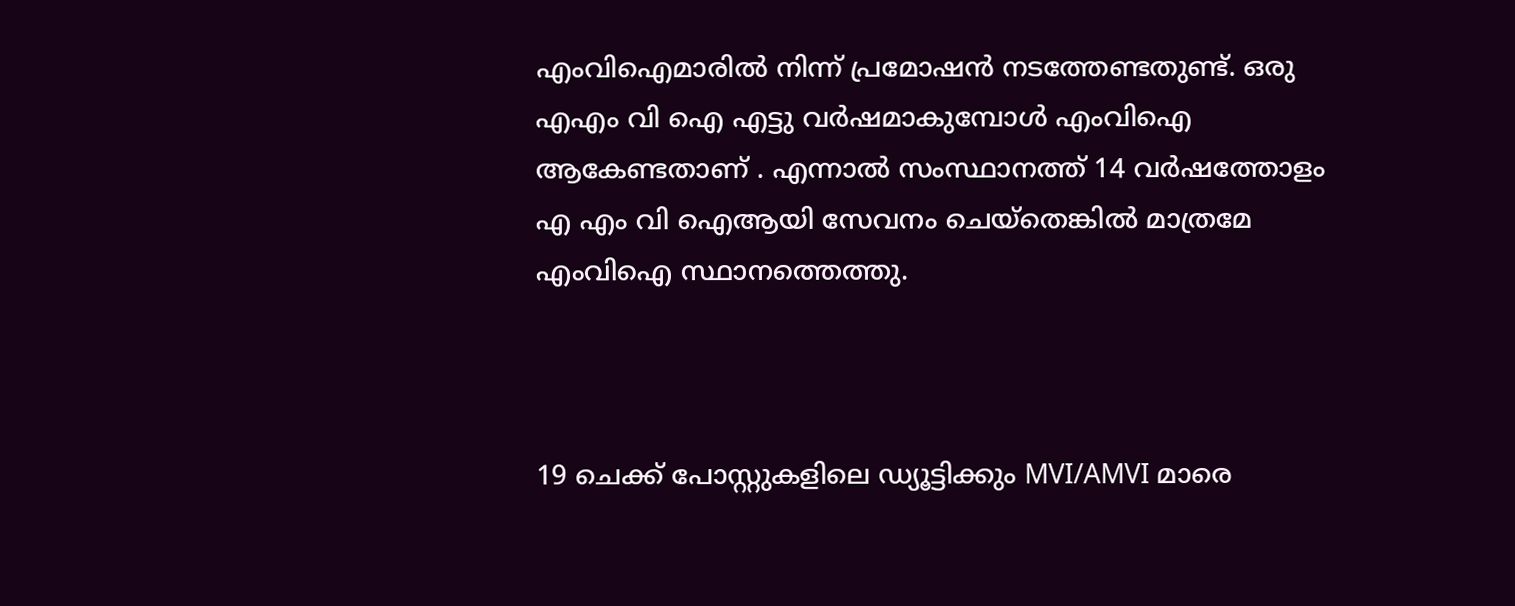എംവിഐമാരിൽ നിന്ന് പ്രമോഷൻ നടത്തേണ്ടതുണ്ട്. ഒരു എഎം വി ഐ എട്ടു വർഷമാകുമ്പോൾ എംവിഐ  ആകേണ്ടതാണ് . എന്നാൽ സംസ്ഥാനത്ത് 14 വർഷത്തോളം എ എം വി ഐആയി സേവനം ചെയ്തെങ്കിൽ മാത്രമേ എംവിഐ സ്ഥാനത്തെത്തു.



19 ചെക്ക് പോസ്റ്റുകളിലെ ഡ്യൂട്ടിക്കും MVI/AMVI മാരെ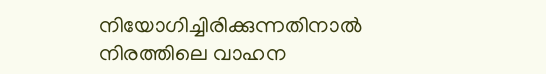നിയോഗിച്ചിരിക്കുന്നതിനാൽ നിരത്തിലെ വാഹന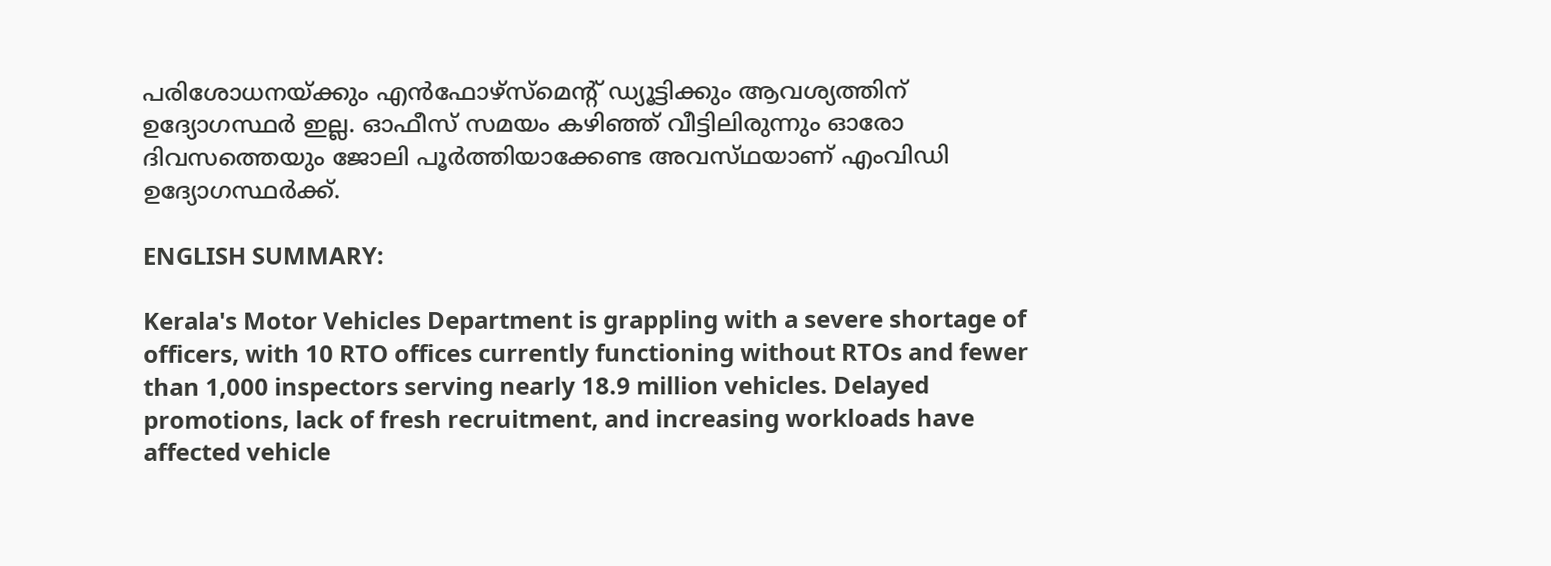പരിശോധനയ്ക്കും എൻഫോഴ്സ്മെന്റ് ഡ്യൂട്ടിക്കും ആവശ്യത്തിന് ഉദ്യോഗസ്ഥർ ഇല്ല. ഓഫീസ് സമയം കഴിഞ്ഞ് വീട്ടിലിരുന്നും ഓരോ ദിവസത്തെയും ജോലി പൂർത്തിയാക്കേണ്ട അവസ്‌ഥയാണ് എംവിഡി ഉദ്യോഗസ്ഥർക്ക്.

ENGLISH SUMMARY:

Kerala's Motor Vehicles Department is grappling with a severe shortage of officers, with 10 RTO offices currently functioning without RTOs and fewer than 1,000 inspectors serving nearly 18.9 million vehicles. Delayed promotions, lack of fresh recruitment, and increasing workloads have affected vehicle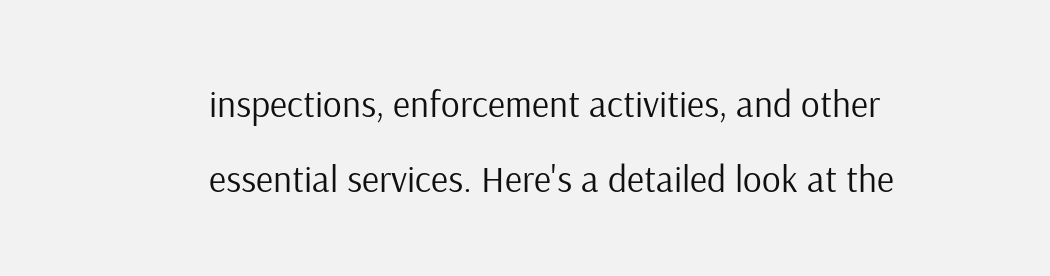inspections, enforcement activities, and other essential services. Here's a detailed look at the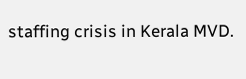staffing crisis in Kerala MVD.